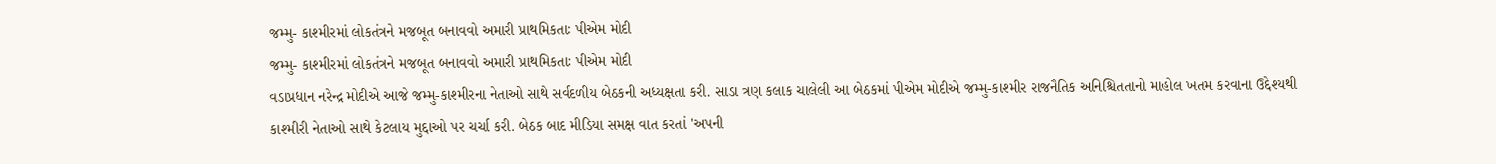જમ્મુ- કાશ્મીરમાં લોકતંત્રને મજબૂત બનાવવો અમારી પ્રાથમિકતાઃ પીએમ મોદી
જમ્મુ- કાશ્મીરમાં લોકતંત્રને મજબૂત બનાવવો અમારી પ્રાથમિકતાઃ પીએમ મોદી
વડાપ્રધાન નરેન્દ્ર મોદીએ આજે જમ્મુ-કાશ્મીરના નેતાઓ સાથે સર્વદળીય બેઠકની અધ્યક્ષતા કરી. સાડા ત્રણ કલાક ચાલેલી આ બેઠકમાં પીએમ મોદીએ જમ્મુ-કાશ્મીર રાજનૈતિક અનિશ્ચિતતાનો માહોલ ખતમ કરવાના ઉદ્દેશ્યથી કાશ્મીરી નેતાઓ સાથે કેટલાય મુદ્દાઓ પર ચર્ચા કરી. બેઠક બાદ મીડિયા સમક્ષ વાત કરતાં 'અપની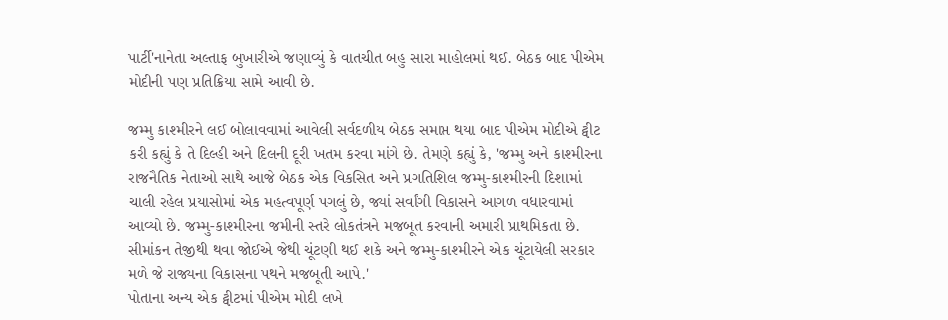પાર્ટી'નાનેતા અલ્તાફ બુખારીએ જણાવ્યું કે વાતચીત બહુ સારા માહોલમાં થઈ. બેઠક બાદ પીએમ મોદીની પણ પ્રતિક્રિયા સામે આવી છે.

જમ્મુ કાશ્મીરને લઈ બોલાવવામાં આવેલી સર્વદળીય બેઠક સમાપ્ત થયા બાદ પીએમ મોદીએ ટ્વીટ કરી કહ્યું કે તે દિલ્હી અને દિલની દૂરી ખતમ કરવા માંગે છે. તેમણે કહ્યું કે, 'જમ્મુ અને કાશ્મીરના રાજનૈતિક નેતાઓ સાથે આજે બેઠક એક વિકસિત અને પ્રગતિશિલ જમ્મુ-કાશ્મીરની દિશામાં ચાલી રહેલ પ્રયાસોમાં એક મહત્વપૂર્ણ પગલું છે, જ્યાં સર્વાંગી વિકાસને આગળ વધારવામાં આવ્યો છે. જમ્મુ-કાશ્મીરના જમીની સ્તરે લોકતંત્રને મજબૂત કરવાની અમારી પ્રાથમિકતા છે. સીમાંકન તેજીથી થવા જોઈએ જેથી ચૂંટણી થઈ શકે અને જમ્મુ-કાશ્મીરને એક ચૂંટાયેલી સરકાર મળે જે રાજ્યના વિકાસના પથને મજબૂતી આપે.'
પોતાના અન્ય એક ટ્વીટમાં પીએમ મોદી લખે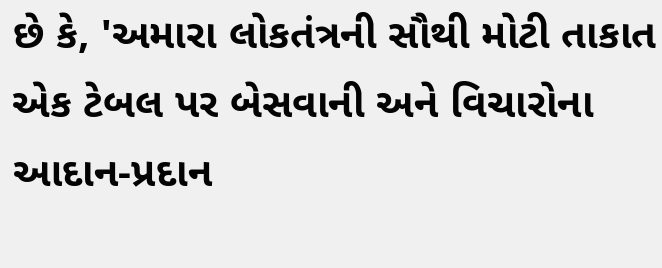છે કે, 'અમારા લોકતંત્રની સૌથી મોટી તાકાત એક ટેબલ પર બેસવાની અને વિચારોના આદાન-પ્રદાન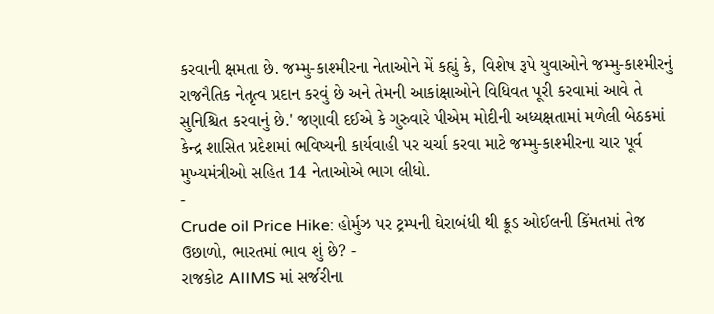કરવાની ક્ષમતા છે. જમ્મુ-કાશ્મીરના નેતાઓને મેં કહ્યું કે, વિશેષ રૂપે યુવાઓને જમ્મુ-કાશ્મીરનું રાજનૈતિક નેતૃત્વ પ્રદાન કરવું છે અને તેમની આકાંક્ષાઓને વિધિવત પૂરી કરવામાં આવે તે સુનિશ્ચિત કરવાનું છે.' જણાવી દઈએ કે ગુરુવારે પીએમ મોદીની અધ્યક્ષતામાં મળેલી બેઠકમાં કેન્દ્ર શાસિત પ્રદેશમાં ભવિષ્યની કાર્યવાહી પર ચર્ચા કરવા માટે જમ્મુ-કાશ્મીરના ચાર પૂર્વ મુખ્યમંત્રીઓ સહિત 14 નેતાઓએ ભાગ લીધો.
-
Crude oil Price Hike: હોર્મુઝ પર ટ્રમ્પની ઘેરાબંધી થી ક્રૂડ ઓઈલની કિંમતમાં તેજ ઉછાળો, ભારતમાં ભાવ શું છે? -
રાજકોટ AIIMS માં સર્જરીના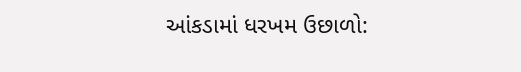આંકડામાં ધરખમ ઉછાળો: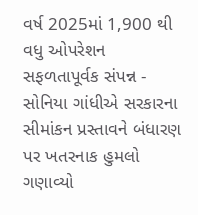વર્ષ 2025માં 1,900 થી વધુ ઓપરેશન સફળતાપૂર્વક સંપન્ન -
સોનિયા ગાંધીએ સરકારના સીમાંકન પ્રસ્તાવને બંધારણ પર ખતરનાક હુમલો ગણાવ્યો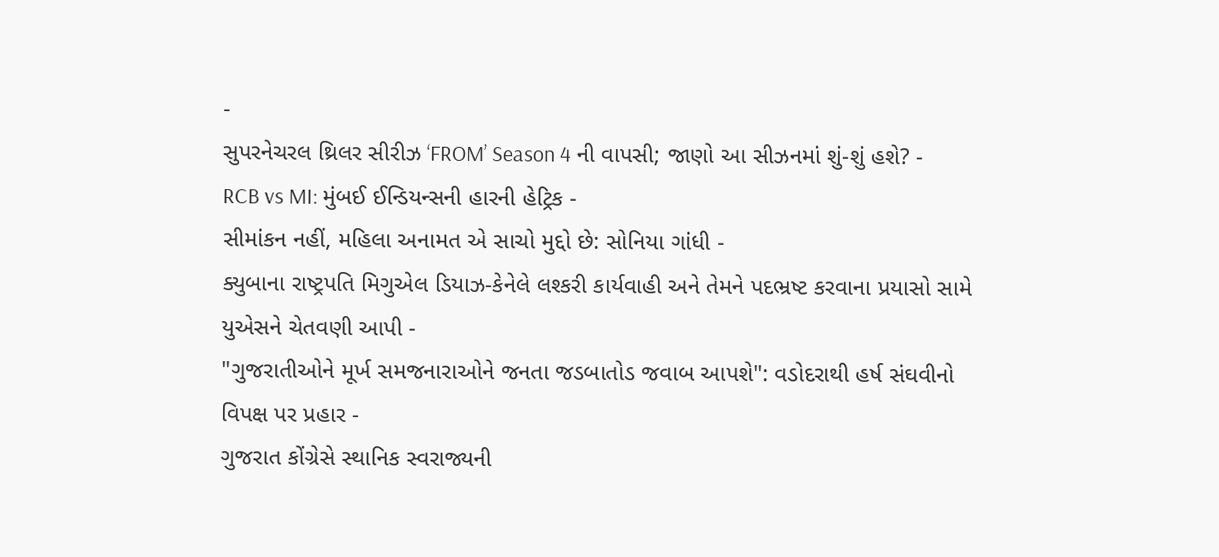-
સુપરનેચરલ થ્રિલર સીરીઝ ‘FROM’ Season 4 ની વાપસી; જાણો આ સીઝનમાં શું-શું હશે? -
RCB vs MI: મુંબઈ ઈન્ડિયન્સની હારની હેટ્રિક -
સીમાંકન નહીં, મહિલા અનામત એ સાચો મુદ્દો છે: સોનિયા ગાંધી -
ક્યુબાના રાષ્ટ્રપતિ મિગુએલ ડિયાઝ-કેનેલે લશ્કરી કાર્યવાહી અને તેમને પદભ્રષ્ટ કરવાના પ્રયાસો સામે યુએસને ચેતવણી આપી -
"ગુજરાતીઓને મૂર્ખ સમજનારાઓને જનતા જડબાતોડ જવાબ આપશે": વડોદરાથી હર્ષ સંઘવીનો વિપક્ષ પર પ્રહાર -
ગુજરાત કોંગ્રેસે સ્થાનિક સ્વરાજ્યની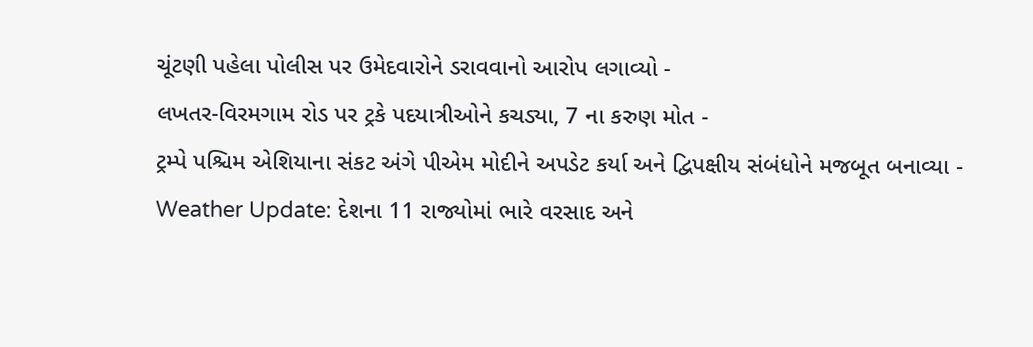ચૂંટણી પહેલા પોલીસ પર ઉમેદવારોને ડરાવવાનો આરોપ લગાવ્યો -
લખતર-વિરમગામ રોડ પર ટ્રકે પદયાત્રીઓને કચડ્યા, 7 ના કરુણ મોત -
ટ્રમ્પે પશ્ચિમ એશિયાના સંકટ અંગે પીએમ મોદીને અપડેટ કર્યા અને દ્વિપક્ષીય સંબંધોને મજબૂત બનાવ્યા -
Weather Update: દેશના 11 રાજ્યોમાં ભારે વરસાદ અને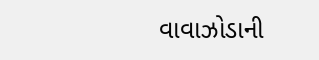વાવાઝોડાની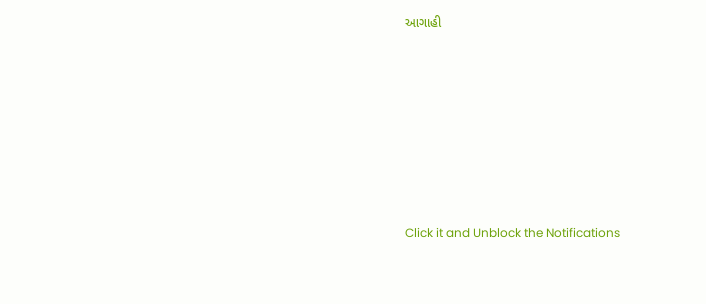આગાહી








Click it and Unblock the Notifications